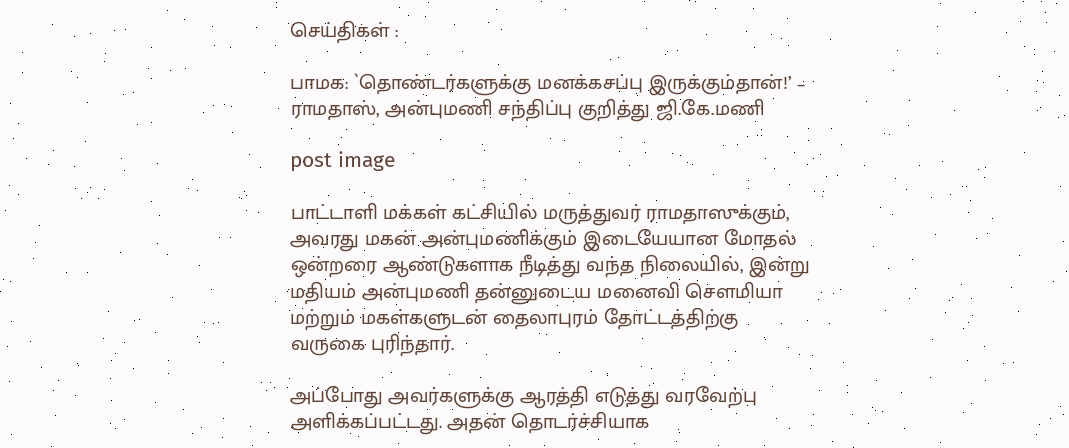செய்திகள் :

பாமக: `தொண்டர்களுக்கு மனக்கசப்பு இருக்கும்தான்!’ – ராமதாஸ், அன்புமணி சந்திப்பு குறித்து ஜி.கே.மணி

post image

பாட்டாளி மக்கள் கட்சியில் மருத்துவர் ராமதாஸுக்கும், அவரது மகன் அன்புமணிக்கும் இடையேயான மோதல் ஒன்றரை ஆண்டுகளாக நீடித்து வந்த நிலையில், இன்று மதியம் அன்புமணி தன்னுடைய மனைவி சௌமியா மற்றும் மகள்களுடன் தைலாபுரம் தோட்டத்திற்கு வருகை புரிந்தார்.

அப்போது அவர்களுக்கு ஆரத்தி எடுத்து வரவேற்பு அளிக்கப்பட்டது. அதன் தொடர்ச்சியாக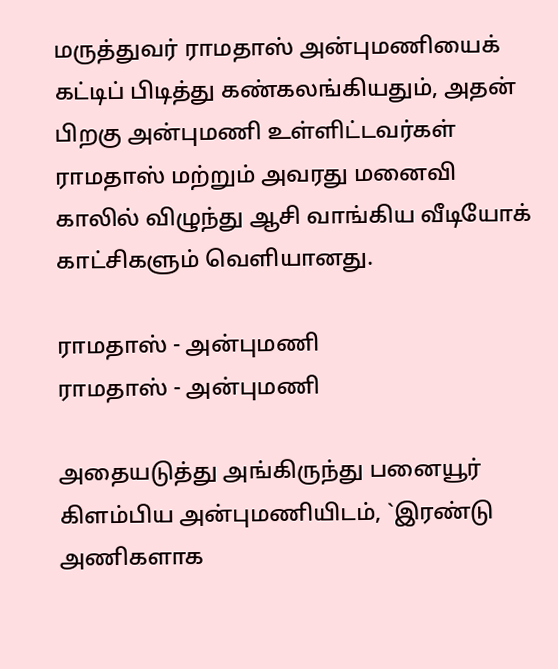மருத்துவர் ராமதாஸ் அன்புமணியைக் கட்டிப் பிடித்து கண்கலங்கியதும், அதன் பிறகு அன்புமணி உள்ளிட்டவர்கள் ராமதாஸ் மற்றும் அவரது மனைவி காலில் விழுந்து ஆசி வாங்கிய வீடியோக் காட்சிகளும் வெளியானது.

ராமதாஸ் - அன்புமணி
ராமதாஸ் - அன்புமணி

அதையடுத்து அங்கிருந்து பனையூர் கிளம்பிய அன்புமணியிடம், `இரண்டு அணிகளாக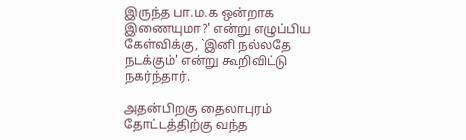இருந்த பா.ம.க ஒன்றாக இணையுமா?' என்று எழுப்பிய கேள்விக்கு, `இனி நல்லதே நடக்கும்' என்று கூறிவிட்டு நகர்ந்தார்.

அதன்பிறகு தைலாபுரம் தோட்டத்திற்கு வந்த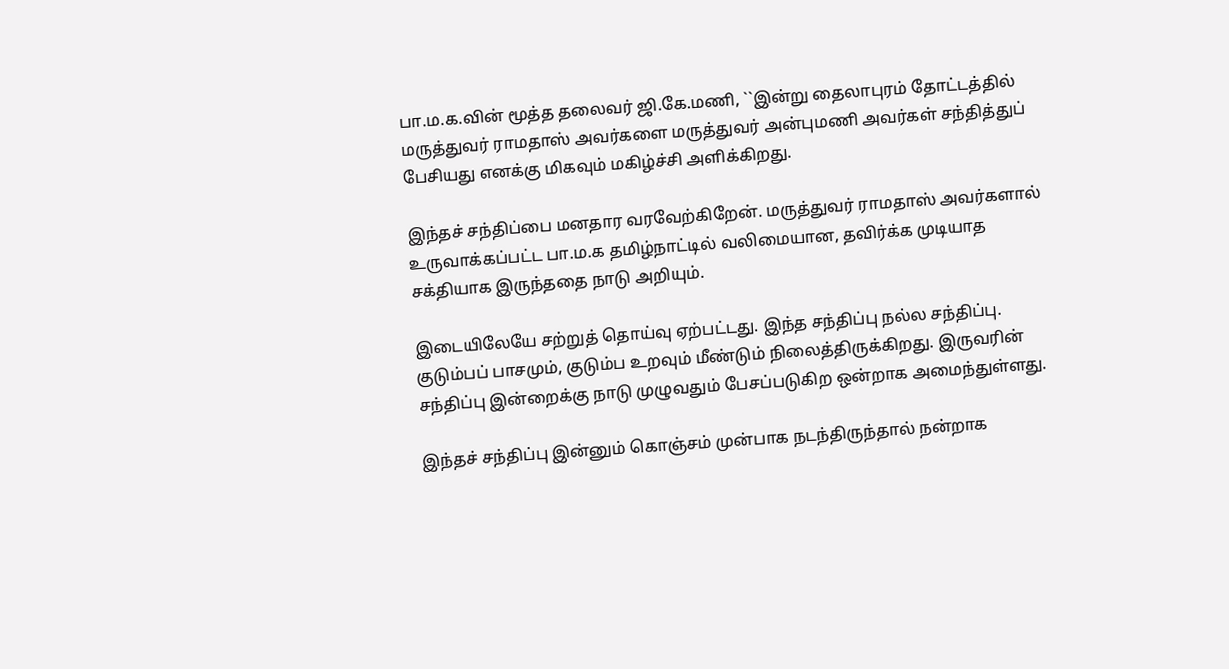பா.ம.க.வின் மூத்த தலைவர் ஜி.கே.மணி, ``இன்று தைலாபுரம் தோட்டத்தில் மருத்துவர் ராமதாஸ் அவர்களை மருத்துவர் அன்புமணி அவர்கள் சந்தித்துப் பேசியது எனக்கு மிகவும் மகிழ்ச்சி அளிக்கிறது.

இந்தச் சந்திப்பை மனதார வரவேற்கிறேன். மருத்துவர் ராமதாஸ் அவர்களால் உருவாக்கப்பட்ட பா.ம.க தமிழ்நாட்டில் வலிமையான, தவிர்க்க முடியாத சக்தியாக இருந்ததை நாடு அறியும்.

இடையிலேயே சற்றுத் தொய்வு ஏற்பட்டது. இந்த சந்திப்பு நல்ல சந்திப்பு. குடும்பப் பாசமும், குடும்ப உறவும் மீண்டும் நிலைத்திருக்கிறது. இருவரின் சந்திப்பு இன்றைக்கு நாடு முழுவதும் பேசப்படுகிற ஒன்றாக அமைந்துள்ளது.

இந்தச் சந்திப்பு இன்னும் கொஞ்சம் முன்பாக நடந்திருந்தால் நன்றாக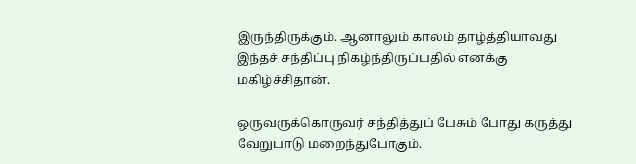இருந்திருக்கும். ஆனாலும் காலம் தாழ்த்தியாவது இந்தச் சந்திப்பு நிகழ்ந்திருப்பதில் எனக்கு மகிழ்ச்சிதான்.

ஒருவருக்கொருவர் சந்தித்துப் பேசும் போது கருத்து வேறுபாடு மறைந்துபோகும்.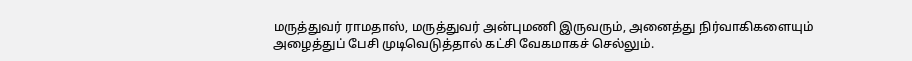மருத்துவர் ராமதாஸ், மருத்துவர் அன்புமணி இருவரும், அனைத்து நிர்வாகிகளையும் அழைத்துப் பேசி முடிவெடுத்தால் கட்சி வேகமாகச் செல்லும்.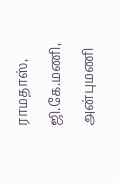ராமதாஸ், ஜி.கே.மணி, அன்புமணி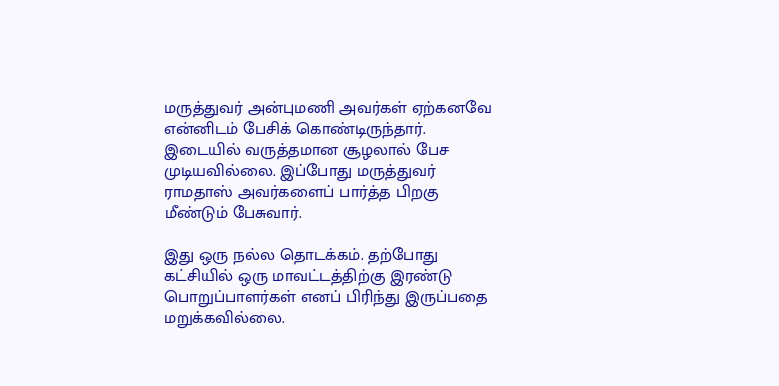மருத்துவர் அன்புமணி அவர்கள் ஏற்கனவே என்னிடம் பேசிக் கொண்டிருந்தார். இடையில் வருத்தமான சூழலால் பேச முடியவில்லை. இப்போது மருத்துவர் ராமதாஸ் அவர்களைப் பார்த்த பிறகு மீண்டும் பேசுவார்.

இது ஒரு நல்ல தொடக்கம். தற்போது கட்சியில் ஒரு மாவட்டத்திற்கு இரண்டு பொறுப்பாளர்கள் எனப் பிரிந்து இருப்பதை மறுக்கவில்லை.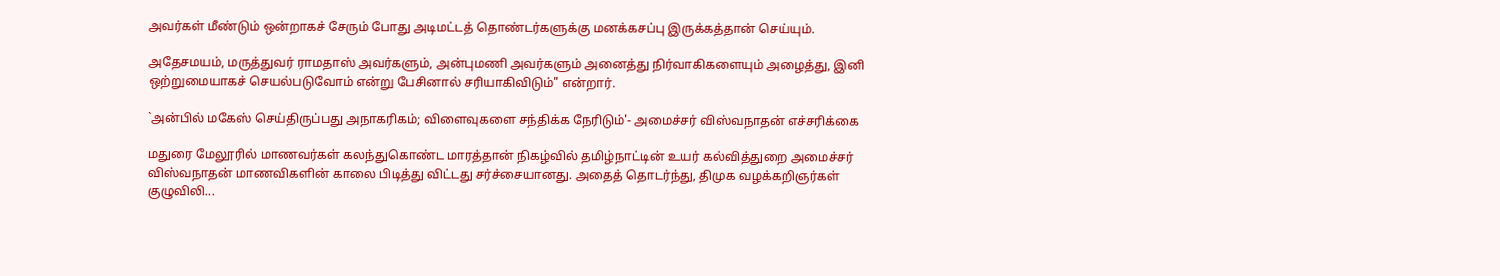அவர்கள் மீண்டும் ஒன்றாகச் சேரும் போது அடிமட்டத் தொண்டர்களுக்கு மனக்கசப்பு இருக்கத்தான் செய்யும்.

அதேசமயம், மருத்துவர் ராமதாஸ் அவர்களும், அன்புமணி அவர்களும் அனைத்து நிர்வாகிகளையும் அழைத்து, இனி ஒற்றுமையாகச் செயல்படுவோம் என்று பேசினால் சரியாகிவிடும்" என்றார்.

`அன்பில் மகேஸ் செய்திருப்பது அநாகரிகம்; விளைவுகளை சந்திக்க நேரிடும்'- அமைச்சர் விஸ்வநாதன் எச்சரிக்கை

மதுரை மேலூரில் மாணவர்கள் கலந்துகொண்ட மாரத்தான் நிகழ்வில் தமிழ்நாட்டின் உயர் கல்வித்துறை அமைச்சர் விஸ்வநாதன் மாணவிகளின் காலை பிடித்து விட்டது சர்ச்சையானது. அதைத் தொடர்ந்து, திமுக வழக்கறிஞர்கள் குழுவிலி...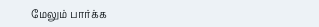மேலும் பார்க்க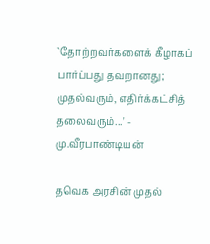`தோற்றவர்களைக் கீழாகப் பார்ப்பது தவறானது; முதல்வரும், எதிர்க்கட்சித் தலைவரும்...' - மு.வீரபாண்டியன்

தவெக அரசின் முதல்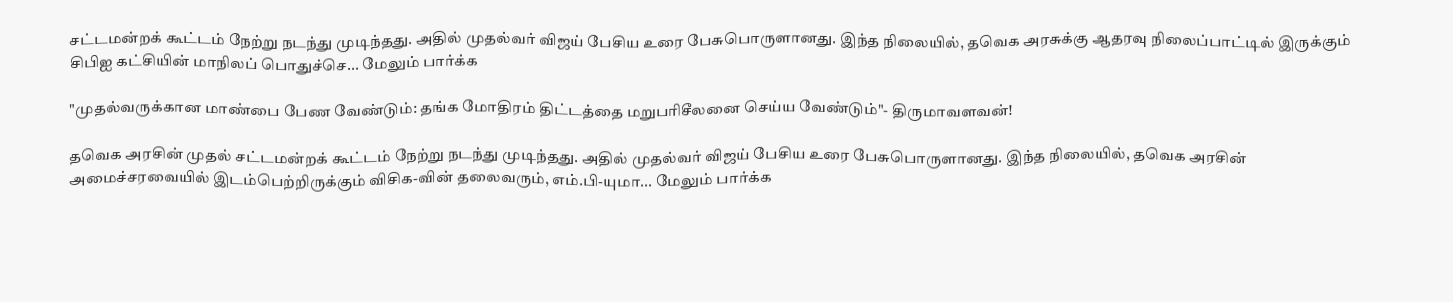சட்டமன்றக் கூட்டம் நேற்று நடந்து முடிந்தது. அதில் முதல்வர் விஜய் பேசிய உரை பேசுபொருளானது. இந்த நிலையில், தவெக அரசுக்கு ஆதரவு நிலைப்பாட்டில் இருக்கும் சிபிஐ கட்சியின் மாநிலப் பொதுச்செ... மேலும் பார்க்க

"முதல்வருக்கான மாண்பை பேண வேண்டும்: தங்க மோதிரம் திட்டத்தை மறுபரிசீலனை செய்ய வேண்டும்"- திருமாவளவன்!

தவெக அரசின் முதல் சட்டமன்றக் கூட்டம் நேற்று நடந்து முடிந்தது. அதில் முதல்வர் விஜய் பேசிய உரை பேசுபொருளானது. இந்த நிலையில், தவெக அரசின் அமைச்சரவையில் இடம்பெற்றிருக்கும் விசிக-வின் தலைவரும், எம்.பி-யுமா... மேலும் பார்க்க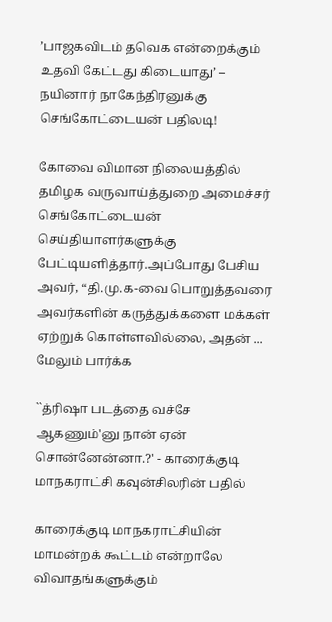’பாஜகவிடம் தவெக என்றைக்கும் உதவி கேட்டது கிடையாது’ – நயினார் நாகேந்திரனுக்கு செங்கோட்டையன் பதிலடி!

கோவை விமான நிலையத்தில் தமிழக வருவாய்த்துறை அமைச்சர் செங்கோட்டையன் செய்தியாளர்களுக்கு பேட்டியளித்தார்.அப்போது பேசிய அவர், “தி.மு.க-வை பொறுத்தவரை அவர்களின் கருத்துக்களை மக்கள் ஏற்றுக் கொள்ளவில்லை, அதன் ... மேலும் பார்க்க

``த்ரிஷா படத்தை வச்சே ஆகணும்'னு நான் ஏன் சொன்னேன்னா.?' - காரைக்குடி மாநகராட்சி கவுன்சிலரின் பதில்

காரைக்குடி மாநகராட்சியின் மாமன்றக் கூட்டம் என்றாலே விவாதங்களுக்கும்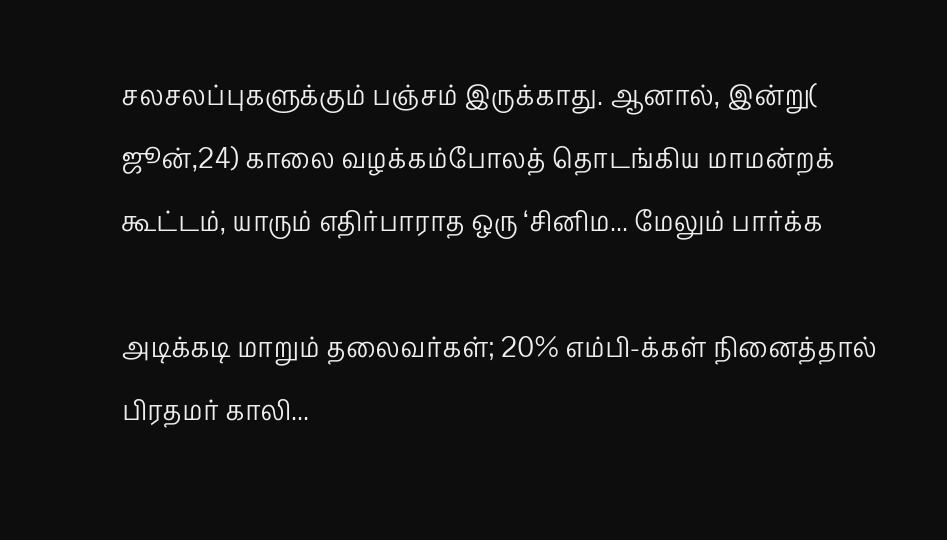சலசலப்புகளுக்கும் பஞ்சம் இருக்காது. ஆனால், இன்று( ஜூன்,24) காலை வழக்கம்போலத் தொடங்கிய மாமன்றக் கூட்டம், யாரும் எதிர்பாராத ஒரு ‘சினிம... மேலும் பார்க்க

அடிக்கடி மாறும் தலைவர்கள்; 20% எம்பி-க்கள் நினைத்தால் பிரதமர் காலி...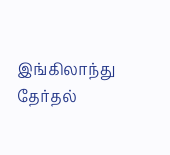இங்கிலாந்து தேர்தல்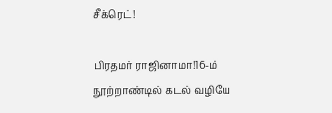சீக்ரெட்!

பிரதமர் ராஜினாமா!16-ம் நூற்றாண்டில் கடல் வழியே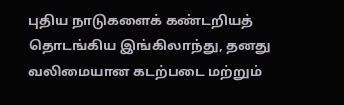புதிய நாடுகளைக் கண்டறியத் தொடங்கிய இங்கிலாந்து, தனது வலிமையான கடற்படை மற்றும்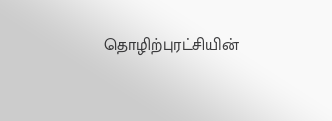தொழிற்புரட்சியின்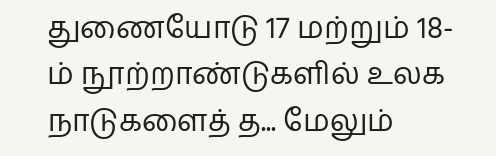துணையோடு 17 மற்றும் 18-ம் நூற்றாண்டுகளில் உலக நாடுகளைத் த... மேலும்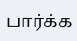பார்க்க